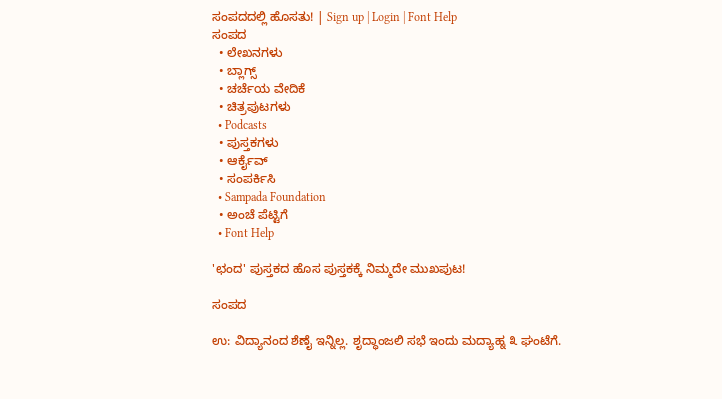ಸಂಪದದಲ್ಲಿ ಹೊಸತು! | Sign up | Login | Font Help
ಸಂಪದ
  • ಲೇಖನಗಳು
  • ಬ್ಲಾಗ್ಸ್
  • ಚರ್ಚೆಯ ವೇದಿಕೆ
  • ಚಿತ್ರಪುಟಗಳು
  • Podcasts
  • ಪುಸ್ತಕಗಳು
  • ಆರ್ಕೈವ್
  • ಸಂಪರ್ಕಿಸಿ
  • Sampada Foundation
  • ಅಂಚೆ ಪೆಟ್ಟಿಗೆ
  • Font Help

'ಛಂದ' ಪುಸ್ತಕದ ಹೊಸ ಪುಸ್ತಕಕ್ಕೆ ನಿಮ್ಮದೇ ಮುಖಪುಟ!

ಸಂಪದ

ಉ: ವಿದ್ಯಾನಂದ ಶೆಣೈ ಇನ್ನಿಲ್ಲ. ಶೃದ್ಧಾಂಜಲಿ ಸಭೆ ಇಂದು ಮದ್ಯಾಹ್ನ ೩ ಘಂಟೆಗೆ.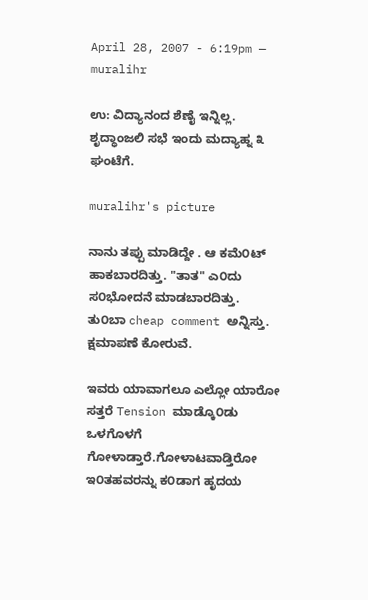April 28, 2007 - 6:19pm — muralihr

ಉ: ವಿದ್ಯಾನಂದ ಶೆಣೈ ಇನ್ನಿಲ್ಲ. ಶೃದ್ಧಾಂಜಲಿ ಸಭೆ ಇಂದು ಮದ್ಯಾಹ್ನ ೩ ಘಂಟೆಗೆ.

muralihr's picture

ನಾನು ತಪ್ಪು ಮಾಡಿದ್ದೇ . ಆ ಕಮೆ೦ಟ್ ಹಾಕಬಾರದಿತ್ತು. "ತಾತ" ಎ೦ದು ಸ೦ಭೋದನೆ ಮಾಡಬಾರದಿತ್ತು.
ತು೦ಬಾ cheap comment ಅನ್ನಿಸ್ತು. ಕ್ಷಮಾಪಣೆ ಕೋರುವೆ.

ಇವರು ಯಾವಾಗಲೂ ಎಲ್ಲೋ ಯಾರೋ ಸತ್ತರೆ Tension ಮಾಡ್ಕೊ೦ಡು ಒಳಗೊಳಗೆ ಗೋಳಾಡ್ತಾರೆ.ಗೋಳಾಟವಾಡ್ತಿರೋ ಇ೦ತಹವರನ್ನು ಕ೦ಡಾಗ ಹೃದಯ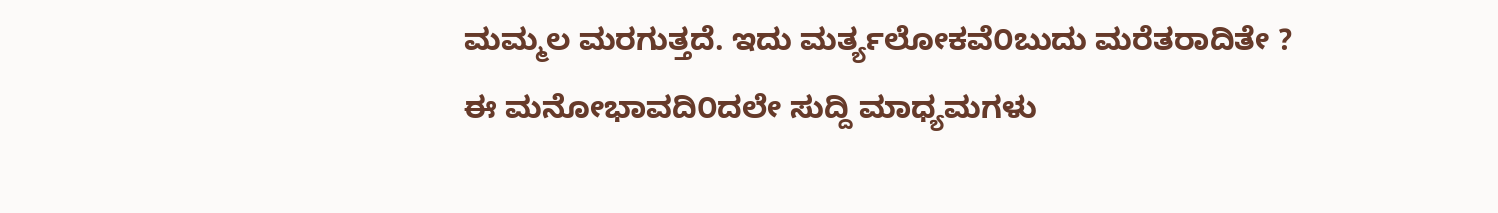ಮಮ್ಮಲ ಮರಗುತ್ತದೆ. ಇದು ಮರ್ತ್ಯಲೋಕವೆ೦ಬುದು ಮರೆತರಾದಿತೇ ?
ಈ ಮನೋಭಾವದಿ೦ದಲೇ ಸುದ್ದಿ ಮಾಧ್ಯಮಗಳು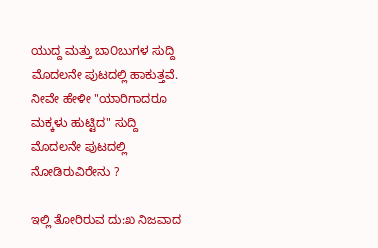ಯುದ್ದ ಮತ್ತು ಬಾ೦ಬುಗಳ ಸುದ್ದಿ ಮೊದಲನೇ ಪುಟದಲ್ಲಿ ಹಾಕುತ್ತವೆ.
ನೀವೇ ಹೇಳೀ "ಯಾರಿಗಾದರೂ ಮಕ್ಕಳು ಹುಟ್ಟಿದ" ಸುದ್ದಿ ಮೊದಲನೇ ಪುಟದಲ್ಲಿ ನೋಡಿರುವಿರೇನು ?

ಇಲ್ಲಿ ತೋರಿರುವ ದು:ಖ ನಿಜವಾದ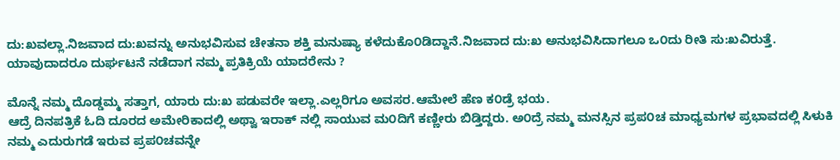ದು:ಖವಲ್ಲಾ.ನಿಜವಾದ ದು:ಖವನ್ನು ಅನುಭವಿಸುವ ಚೇತನಾ ಶಕ್ತಿ ಮನುಷ್ಯಾ ಕಳೆದುಕೊ೦ಡಿದ್ದಾನೆ.ನಿಜವಾದ ದು:ಖ ಅನುಭವಿಸಿದಾಗಲೂ ಒ೦ದು ರೀತಿ ಸು:ಖವಿರುತ್ತೆ.
ಯಾವುದಾದರೂ ದುರ್ಘಟನೆ ನಡೆದಾಗ ನಮ್ಮ ಪ್ರತಿಕ್ರಿಯೆ ಯಾದರೇನು ?

ಮೊನ್ನೆ ನಮ್ಮ ದೊಡ್ಡಮ್ಮ ಸತ್ತಾಗ, ಯಾರು ದು:ಖ ಪಡುವರೇ ಇಲ್ಲಾ.ಎಲ್ಲರಿಗೂ ಅವಸರ.ಆಮೇಲೆ ಹೆಣ ಕ೦ಡ್ರೆ ಭಯ.
ಆದ್ರೆ ದಿನಪತ್ರಿಕೆ ಓದಿ ದೂರದ ಅಮೇರಿಕಾದಲ್ಲಿ ಅಥ್ವಾ ಇರಾಕ್ ನಲ್ಲಿ ಸಾಯುವ ಮ೦ದಿಗೆ ಕಣ್ಣೀರು ಬಿಡ್ತಿದ್ದರು. ಅ೦ದ್ರೆ ನಮ್ಮ ಮನಸ್ಸಿನ ಪ್ರಪ೦ಚ ಮಾಧ್ಯಮಗಳ ಪ್ರಭಾವದಲ್ಲಿ ಸಿಳುಕಿ ನಮ್ಮ ಎದುರುಗಡೆ ಇರುವ ಪ್ರಪ೦ಚವನ್ನೇ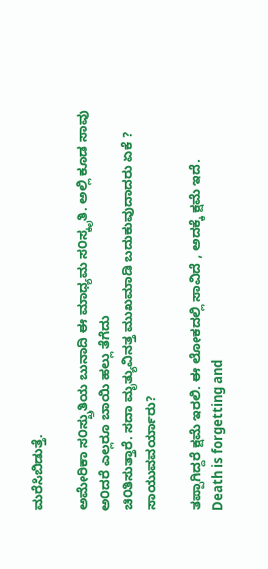ಮರೆಸಿಬಿಡುತ್ತೆ.

ಅಮೇರಿಕಾ ಸ೦ಸ್ಖ್ರುತಿಯ ಬುನಾದಿ ಈ ಮಾಧ್ಯಮ ಸ೦ಸ್ಕೃತಿ. ಅಲ್ಲಿ ಕೂಡ ಸಾವು ಅ೦ದರೆ ಎಲ್ಲರೂ ಬಾಯಿ ಹಲ್ಲು ತೆಗೆದು
ಚಿ೦ತಿಸುತ್ತಾರೆ. ಸದಾ ಮೃತ್ಯುವಿನತ್ತ ಮುಖಮಾಡಿ ಬದುಕುವುದಾದರು ಏಕೆ ?
ಸಾಯುವವರ್ಯಾರು?

ತಪ್ಪಾಗಿದ್ದರೆ ಕ್ಷಮೆ ಇರಲಿ. ಈ ಲೋಕದಲ್ಲಿ ಸಾವಿದೆ , ಅದಕ್ಕೆ ಕ್ಷಮೆ ಇದೆ.
Death is forgetting and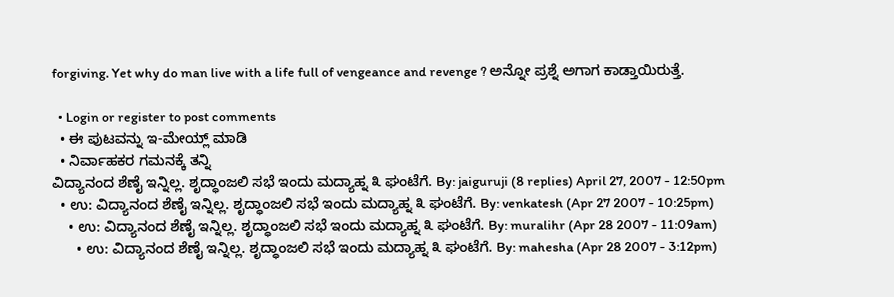forgiving. Yet why do man live with a life full of vengeance and revenge ? ಅನ್ನೋ ಪ್ರಶ್ನೆ ಅಗಾಗ ಕಾಡ್ತಾಯಿರುತ್ತೆ.

  • Login or register to post comments
  • ಈ ಪುಟವನ್ನು ಇ-ಮೇಯ್ಲ್ ಮಾಡಿ
  • ನಿರ್ವಾಹಕರ ಗಮನಕ್ಕೆ ತನ್ನಿ
ವಿದ್ಯಾನಂದ ಶೆಣೈ ಇನ್ನಿಲ್ಲ. ಶೃದ್ಧಾಂಜಲಿ ಸಭೆ ಇಂದು ಮದ್ಯಾಹ್ನ ೩ ಘಂಟೆಗೆ. By: jaiguruji (8 replies) April 27, 2007 - 12:50pm
  • ಉ: ವಿದ್ಯಾನಂದ ಶೆಣೈ ಇನ್ನಿಲ್ಲ. ಶೃದ್ಧಾಂಜಲಿ ಸಭೆ ಇಂದು ಮದ್ಯಾಹ್ನ ೩ ಘಂಟೆಗೆ. By: venkatesh (Apr 27 2007 - 10:25pm)
    • ಉ: ವಿದ್ಯಾನಂದ ಶೆಣೈ ಇನ್ನಿಲ್ಲ. ಶೃದ್ಧಾಂಜಲಿ ಸಭೆ ಇಂದು ಮದ್ಯಾಹ್ನ ೩ ಘಂಟೆಗೆ. By: muralihr (Apr 28 2007 - 11:09am)
      • ಉ: ವಿದ್ಯಾನಂದ ಶೆಣೈ ಇನ್ನಿಲ್ಲ. ಶೃದ್ಧಾಂಜಲಿ ಸಭೆ ಇಂದು ಮದ್ಯಾಹ್ನ ೩ ಘಂಟೆಗೆ. By: mahesha (Apr 28 2007 - 3:12pm)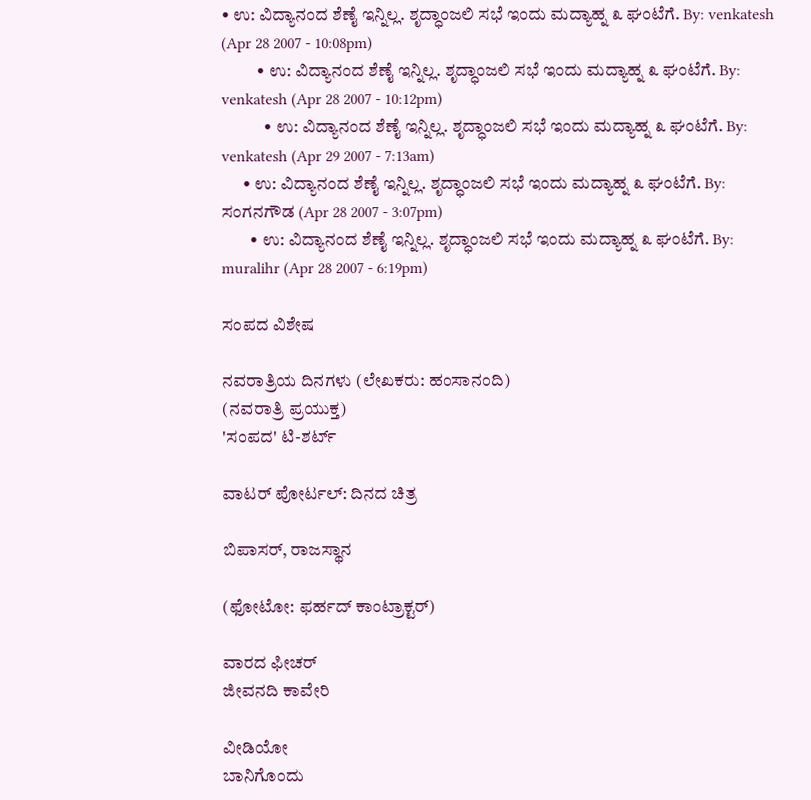• ಉ: ವಿದ್ಯಾನಂದ ಶೆಣೈ ಇನ್ನಿಲ್ಲ. ಶೃದ್ಧಾಂಜಲಿ ಸಭೆ ಇಂದು ಮದ್ಯಾಹ್ನ ೩ ಘಂಟೆಗೆ. By: venkatesh (Apr 28 2007 - 10:08pm)
          • ಉ: ವಿದ್ಯಾನಂದ ಶೆಣೈ ಇನ್ನಿಲ್ಲ. ಶೃದ್ಧಾಂಜಲಿ ಸಭೆ ಇಂದು ಮದ್ಯಾಹ್ನ ೩ ಘಂಟೆಗೆ. By: venkatesh (Apr 28 2007 - 10:12pm)
            • ಉ: ವಿದ್ಯಾನಂದ ಶೆಣೈ ಇನ್ನಿಲ್ಲ. ಶೃದ್ಧಾಂಜಲಿ ಸಭೆ ಇಂದು ಮದ್ಯಾಹ್ನ ೩ ಘಂಟೆಗೆ. By: venkatesh (Apr 29 2007 - 7:13am)
      • ಉ: ವಿದ್ಯಾನಂದ ಶೆಣೈ ಇನ್ನಿಲ್ಲ. ಶೃದ್ಧಾಂಜಲಿ ಸಭೆ ಇಂದು ಮದ್ಯಾಹ್ನ ೩ ಘಂಟೆಗೆ. By: ಸಂಗನಗೌಡ (Apr 28 2007 - 3:07pm)
        • ಉ: ವಿದ್ಯಾನಂದ ಶೆಣೈ ಇನ್ನಿಲ್ಲ. ಶೃದ್ಧಾಂಜಲಿ ಸಭೆ ಇಂದು ಮದ್ಯಾಹ್ನ ೩ ಘಂಟೆಗೆ. By: muralihr (Apr 28 2007 - 6:19pm)

ಸಂಪದ ವಿಶೇಷ

ನವರಾತ್ರಿಯ ದಿನಗಳು (ಲೇಖಕರು: ಹಂಸಾನಂದಿ)
(ನವರಾತ್ರಿ ಪ್ರಯುಕ್ತ)
'ಸಂಪದ' ಟಿ-ಶರ್ಟ್

ವಾಟರ್ ಪೋರ್ಟಲ್: ದಿನದ ಚಿತ್ರ

ಬಿಪಾಸರ್, ರಾಜಸ್ಥಾನ

(ಫೋಟೋ: ಫರ್ಹದ್ ಕಾಂಟ್ರಾಕ್ಟರ್)

ವಾರದ ಫೀಚರ್
ಜೀವನದಿ ಕಾವೇರಿ

ವೀಡಿಯೋ
ಬಾನಿಗೊಂದು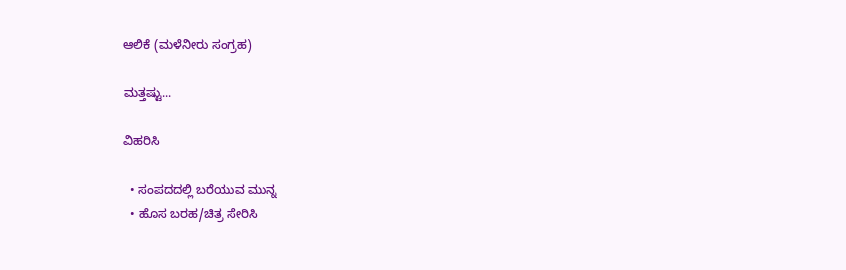ಆಲಿಕೆ (ಮಳೆನೀರು ಸಂಗ್ರಹ)

ಮತ್ತಷ್ಟು...

ವಿಹರಿಸಿ

  • ಸಂಪದದಲ್ಲಿ ಬರೆಯುವ ಮುನ್ನ
  • ಹೊಸ ಬರಹ/ಚಿತ್ರ ಸೇರಿಸಿ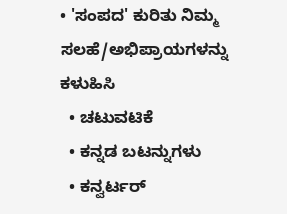• 'ಸಂಪದ' ಕುರಿತು ನಿಮ್ಮ ಸಲಹೆ/ಅಭಿಪ್ರಾಯಗಳನ್ನು ಕಳುಹಿಸಿ
  • ಚಟುವಟಿಕೆ
  • ಕನ್ನಡ ಬಟನ್ನುಗಳು
  • ಕನ್ವರ್ಟರ್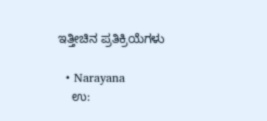ಇತ್ತೀಚಿನ ಪ್ರತಿಕ್ರಿಯೆಗಳು

  • Narayana
    ಉ: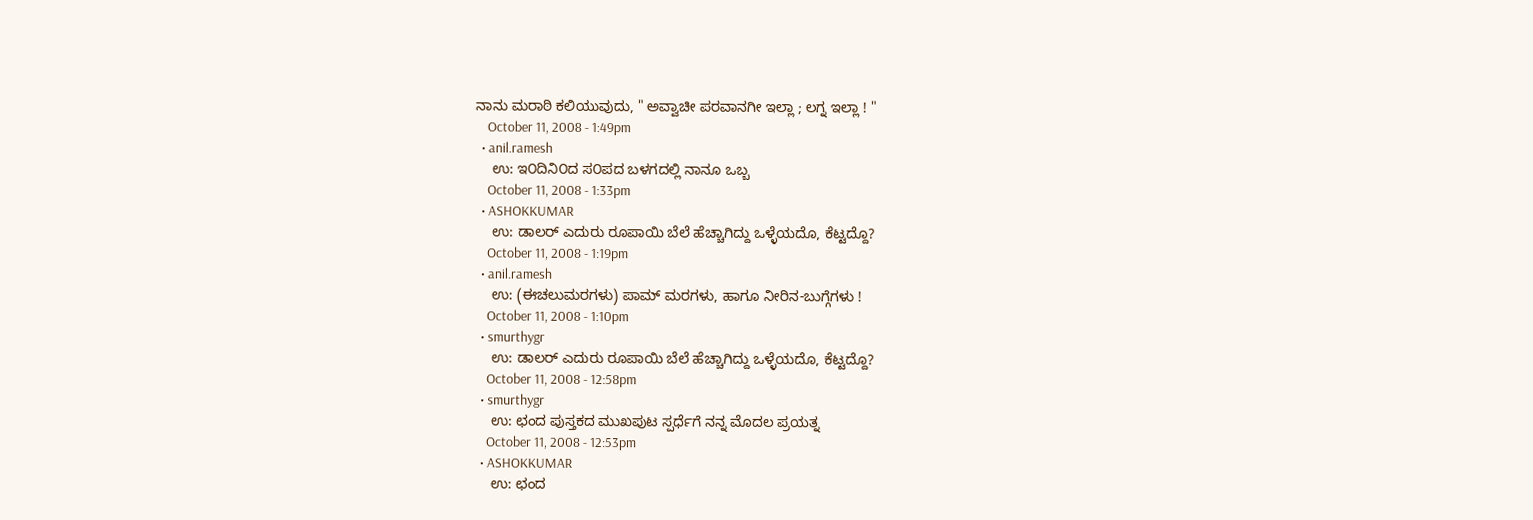ನಾನು ಮರಾಠಿ ಕಲಿಯುವುದು, " ಅವ್ವಾಚೀ ಪರವಾನಗೀ ಇಲ್ಲಾ ; ಲಗ್ನ ಇಲ್ಲಾ ! "
    October 11, 2008 - 1:49pm
  • anil.ramesh
    ಉ: ಇ೦ದಿನಿ೦ದ ಸ೦ಪದ ಬಳಗದಲ್ಲಿ ನಾನೂ ಒಬ್ಬ
    October 11, 2008 - 1:33pm
  • ASHOKKUMAR
    ಉ: ಡಾಲರ್ ಎದುರು ರೂಪಾಯಿ ಬೆಲೆ ಹೆಚ್ಚಾಗಿದ್ದು ಒಳ್ಳೆಯದೊ, ಕೆಟ್ಟದ್ದೊ?
    October 11, 2008 - 1:19pm
  • anil.ramesh
    ಉ: (ಈಚಲುಮರಗಳು) ಪಾಮ್ ಮರಗಳು, ಹಾಗೂ ನೀರಿನ-ಬುಗ್ಗೆಗಳು !
    October 11, 2008 - 1:10pm
  • smurthygr
    ಉ: ಡಾಲರ್ ಎದುರು ರೂಪಾಯಿ ಬೆಲೆ ಹೆಚ್ಚಾಗಿದ್ದು ಒಳ್ಳೆಯದೊ, ಕೆಟ್ಟದ್ದೊ?
    October 11, 2008 - 12:58pm
  • smurthygr
    ಉ: ಛಂದ ಪುಸ್ತಕದ ಮುಖಪುಟ ಸ್ಪರ್ಧೆಗೆ ನನ್ನ ಮೊದಲ ಪ್ರಯತ್ನ
    October 11, 2008 - 12:53pm
  • ASHOKKUMAR
    ಉ: ಛಂದ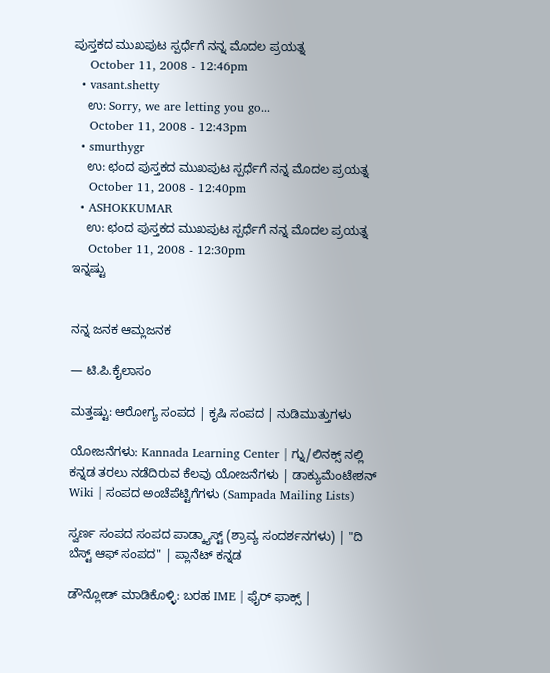ಪುಸ್ತಕದ ಮುಖಪುಟ ಸ್ಪರ್ಧೆಗೆ ನನ್ನ ಮೊದಲ ಪ್ರಯತ್ನ
    October 11, 2008 - 12:46pm
  • vasant.shetty
    ಉ: Sorry, we are letting you go...
    October 11, 2008 - 12:43pm
  • smurthygr
    ಉ: ಛಂದ ಪುಸ್ತಕದ ಮುಖಪುಟ ಸ್ಪರ್ಧೆಗೆ ನನ್ನ ಮೊದಲ ಪ್ರಯತ್ನ
    October 11, 2008 - 12:40pm
  • ASHOKKUMAR
    ಉ: ಛಂದ ಪುಸ್ತಕದ ಮುಖಪುಟ ಸ್ಪರ್ಧೆಗೆ ನನ್ನ ಮೊದಲ ಪ್ರಯತ್ನ
    October 11, 2008 - 12:30pm
ಇನ್ನಷ್ಟು


ನನ್ನ ಜನಕ ಆಮ್ಲಜನಕ

— ಟಿ.ಪಿ.ಕೈಲಾಸಂ

ಮತ್ತಷ್ಟು: ಆರೋಗ್ಯ ಸಂಪದ | ಕೃಷಿ ಸಂಪದ | ನುಡಿಮುತ್ತುಗಳು

ಯೋಜನೆಗಳು: Kannada Learning Center | ಗ್ನು/ಲಿನಕ್ಸ್ ನಲ್ಲಿ ಕನ್ನಡ ತರಲು ನಡೆದಿರುವ ಕೆಲವು ಯೋಜನೆಗಳು | ಡಾಕ್ಯುಮೆಂಟೇಶನ್ Wiki | ಸಂಪದ ಅಂಚೆಪೆಟ್ಟಿಗೆಗಳು (Sampada Mailing Lists)

ಸ್ವರ್ಣ ಸಂಪದ ಸಂಪದ ಪಾಡ್ಕ್ಯಾಸ್ಟ್ (ಶ್ರಾವ್ಯ ಸಂದರ್ಶನಗಳು) | "ದಿ ಬೆಸ್ಟ್ ಆಫ್ ಸಂಪದ" | ಪ್ಲಾನೆಟ್ ಕನ್ನಡ

ಡೌನ್ಲೋಡ್ ಮಾಡಿಕೊಳ್ಳಿ: ಬರಹ IME | ಫೈರ್ ಫಾಕ್ಸ್ |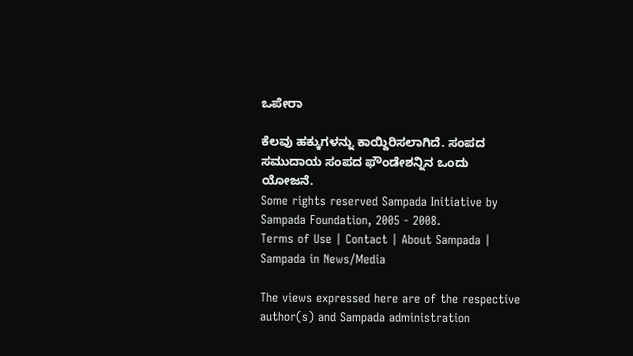ಒಪೇರಾ

ಕೆಲವು ಹಕ್ಕುಗಳನ್ನು ಕಾಯ್ದಿರಿಸಲಾಗಿದೆ. ಸಂಪದ ಸಮುದಾಯ ಸಂಪದ ಫೌಂಡೇಶನ್ನಿನ ಒಂದು ಯೋಜನೆ.
Some rights reserved Sampada Initiative by Sampada Foundation, 2005 - 2008.
Terms of Use | Contact | About Sampada | Sampada in News/Media

The views expressed here are of the respective author(s) and Sampada administration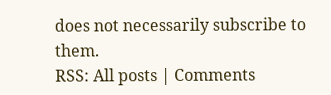does not necessarily subscribe to them.
RSS: All posts | Comments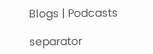Blogs | Podcasts

separator